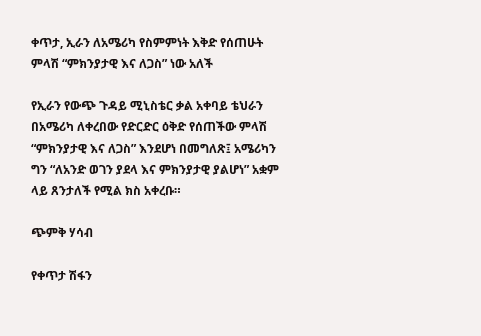ቀጥታ, ኢራን ለአሜሪካ የስምምነት እቅድ የሰጠሁት ምላሽ “ምክንያታዊ እና ለጋስ” ነው አለች

የኢራን የውጭ ጉዳይ ሚኒስቴር ቃል አቀባይ ቴህራን በአሜሪካ ለቀረበው የድርድር ዕቅድ የሰጠችው ምላሽ “ምክንያታዊ እና ለጋስ” እንደሆነ በመግለጽ፤ አሜሪካን ግን “ለአንድ ወገን ያደላ እና ምክንያታዊ ያልሆነ” አቋም ላይ ጸንታለች የሚል ክስ አቀረቡ።

ጭምቅ ሃሳብ

የቀጥታ ሽፋን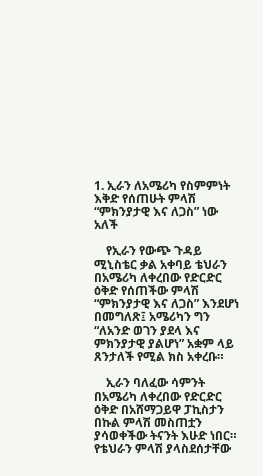1. ኢራን ለአሜሪካ የስምምነት እቅድ የሰጠሁት ምላሽ “ምክንያታዊ እና ለጋስ” ነው አለች

    የኢራን የውጭ ጉዳይ ሚኒስቴር ቃል አቀባይ ቴህራን በአሜሪካ ለቀረበው የድርድር ዕቅድ የሰጠችው ምላሽ “ምክንያታዊ እና ለጋስ” እንደሆነ በመግለጽ፤ አሜሪካን ግን “ለአንድ ወገን ያደላ እና ምክንያታዊ ያልሆነ” አቋም ላይ ጸንታለች የሚል ክስ አቀረቡ።

    ኢራን ባለፈው ሳምንት በአሜሪካ ለቀረበው የድርድር ዕቅድ በአሸማጋይዋ ፓኪስታን በኩል ምላሽ መስጠቷን ያሳወቀችው ትናንት እሁድ ነበር። የቴህራን ምላሽ ያላስደሰታቸው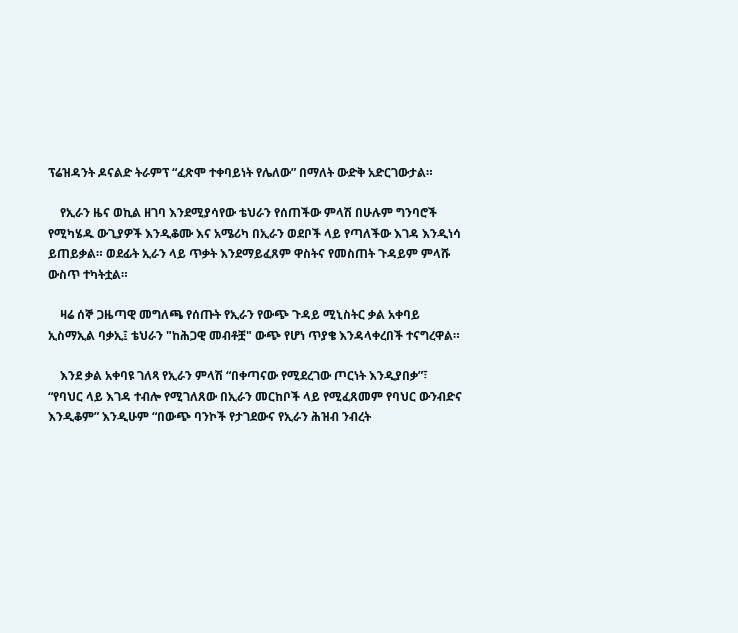ፕሬዝዳንት ዶናልድ ትራምፕ “ፈጽሞ ተቀባይነት የሌለው” በማለት ውድቅ አድርገውታል።

    የኢራን ዜና ወኪል ዘገባ እንደሚያሳየው ቴህራን የሰጠችው ምላሽ በሁሉም ግንባሮች የሚካሄዱ ውጊያዎች እንዲቆሙ እና አሜሪካ በኢራን ወደቦች ላይ የጣለችው እገዳ እንዲነሳ ይጠይቃል። ወደፊት ኢራን ላይ ጥቃት እንደማይፈጸም ዋስትና የመስጠት ጉዳይም ምላሹ ውስጥ ተካትቷል።

    ዛሬ ሰኞ ጋዜጣዊ መግለጫ የሰጡት የኢራን የውጭ ጉዳይ ሚኒስትር ቃል አቀባይ ኢስማኢል ባቃኢ፤ ቴህራን "ከሕጋዊ መብቶቿ" ውጭ የሆነ ጥያቄ እንዳላቀረበች ተናግረዋል።

    እንደ ቃል አቀባዩ ገለጻ የኢራን ምላሽ “በቀጣናው የሚደረገው ጦርነት እንዲያበቃ”፣ “የባህር ላይ እገዳ ተብሎ የሚገለጸው በኢራን መርከቦች ላይ የሚፈጸመም የባህር ውንብድና እንዲቆም” እንዲሁም “በውጭ ባንኮች የታገደውና የኢራን ሕዝብ ንብረት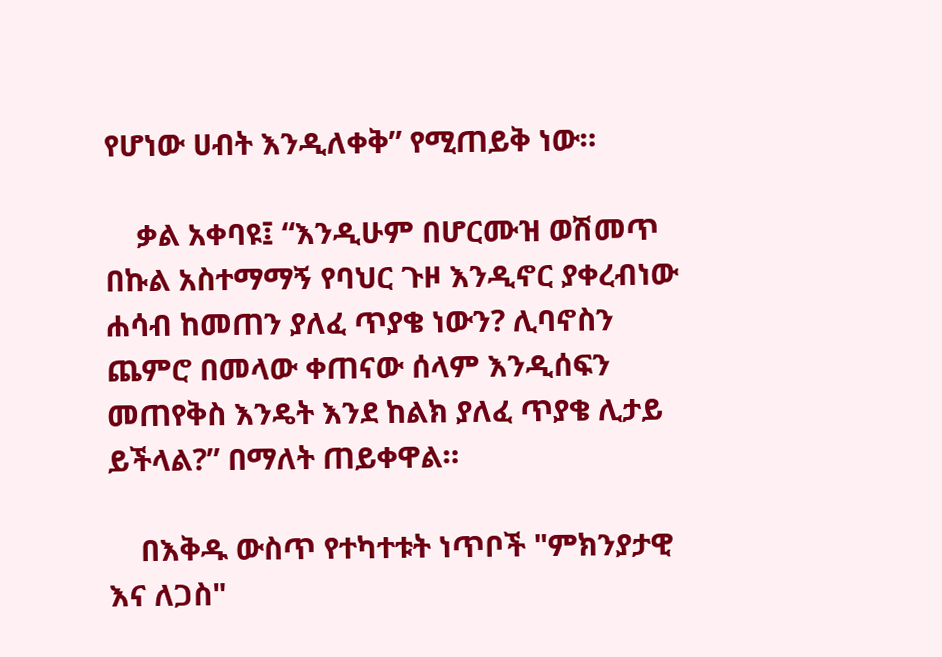የሆነው ሀብት እንዲለቀቅ” የሚጠይቅ ነው።

    ቃል አቀባዩ፤ “እንዲሁም በሆርሙዝ ወሽመጥ በኩል አስተማማኝ የባህር ጉዞ እንዲኖር ያቀረብነው ሐሳብ ከመጠን ያለፈ ጥያቄ ነውን? ሊባኖስን ጨምሮ በመላው ቀጠናው ሰላም እንዲሰፍን መጠየቅስ እንዴት እንደ ከልክ ያለፈ ጥያቄ ሊታይ ይችላል?” በማለት ጠይቀዋል።

    በእቅዱ ውስጥ የተካተቱት ነጥቦች "ምክንያታዊ እና ለጋስ"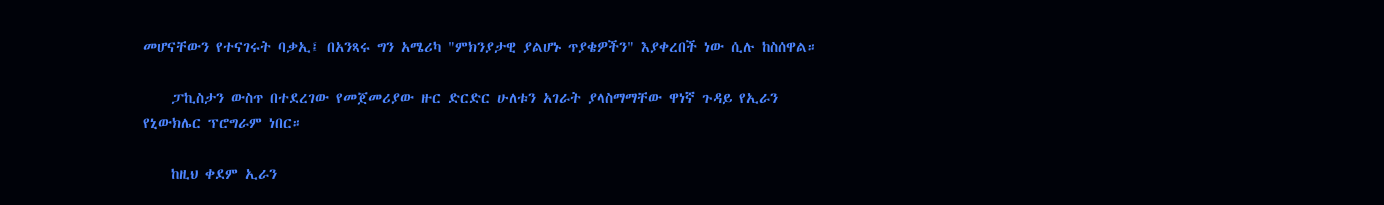መሆናቸውን የተናገሩት ባቃኢ፤ በአንጻሩ ግን አሜሪካ "ምክንያታዊ ያልሆኑ ጥያቄዎችን" እያቀረበች ነው ሲሉ ከስሰዋል።

    ፓኪስታን ውስጥ በተደረገው የመጀመሪያው ዙር ድርድር ሁለቱን አገራት ያላስማማቸው ዋነኛ ጉዳይ የኢራን የኒውክሌር ፕሮግራም ነበር።

    ከዚህ ቀደም ኢራን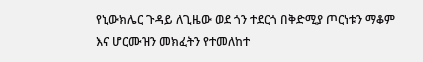የኒውክሌር ጉዳይ ለጊዜው ወደ ጎን ተደርጎ በቅድሚያ ጦርነቱን ማቆም እና ሆርሙዝን መክፈትን የተመለከተ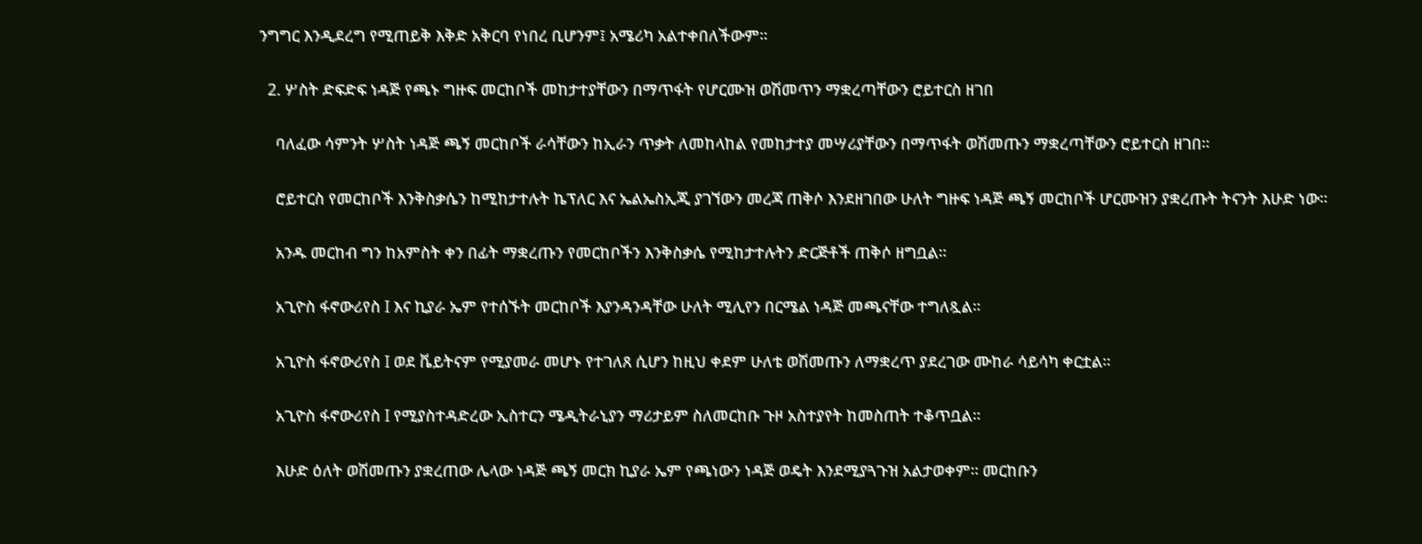ንግግር እንዲደረግ የሚጠይቅ እቅድ አቅርባ የነበረ ቢሆንም፤ አሜሪካ አልተቀበለችውም።

  2. ሦስት ድፍድፍ ነዳጅ የጫኑ ግዙፍ መርከቦች መከታተያቸውን በማጥፋት የሆርሙዝ ወሽመጥን ማቋረጣቸውን ሮይተርስ ዘገበ

    ባለፈው ሳምንት ሦስት ነዳጅ ጫኝ መርከቦች ራሳቸውን ከኢራን ጥቃት ለመከላከል የመከታተያ መሣሪያቸውን በማጥፋት ወሽመጡን ማቋረጣቸውን ሮይተርስ ዘገበ።

    ሮይተርስ የመርከቦች እንቅስቃሴን ከሚከታተሉት ኬፕለር እና ኤልኤስኢጂ ያገኘውን መረጃ ጠቅሶ እንደዘገበው ሁለት ግዙፍ ነዳጅ ጫኝ መርከቦች ሆርሙዝን ያቋረጡት ትናንት እሁድ ነው።

    አንዱ መርከብ ግን ከአምስት ቀን በፊት ማቋረጡን የመርከቦችን እንቅስቃሴ የሚከታተሉትን ድርጅቶች ጠቅሶ ዘግቧል።

    አጊዮስ ፋኖውሪየስ I እና ኪያራ ኤም የተሰኙት መርከቦች እያንዳንዳቸው ሁለት ሚሊየን በርሜል ነዳጅ መጫናቸው ተግለጿል።

    አጊዮስ ፋኖውሪየስ I ወደ ቬይትናም የሚያመራ መሆኑ የተገለጸ ሲሆን ከዚህ ቀደም ሁለቴ ወሽመጡን ለማቋረጥ ያደረገው ሙከራ ሳይሳካ ቀርቷል።

    አጊዮስ ፋኖውሪየስ I የሚያስተዳድረው ኢስተርን ሜዲትራኒያን ማሪታይም ስለመርከቡ ጉዞ አስተያየት ከመስጠት ተቆጥቧል።

    እሁድ ዕለት ወሽመጡን ያቋረጠው ሌላው ነዳጅ ጫኝ መርክ ኪያራ ኤም የጫነውን ነዳጅ ወዴት እንደሚያጓጉዝ አልታወቀም። መርከቡን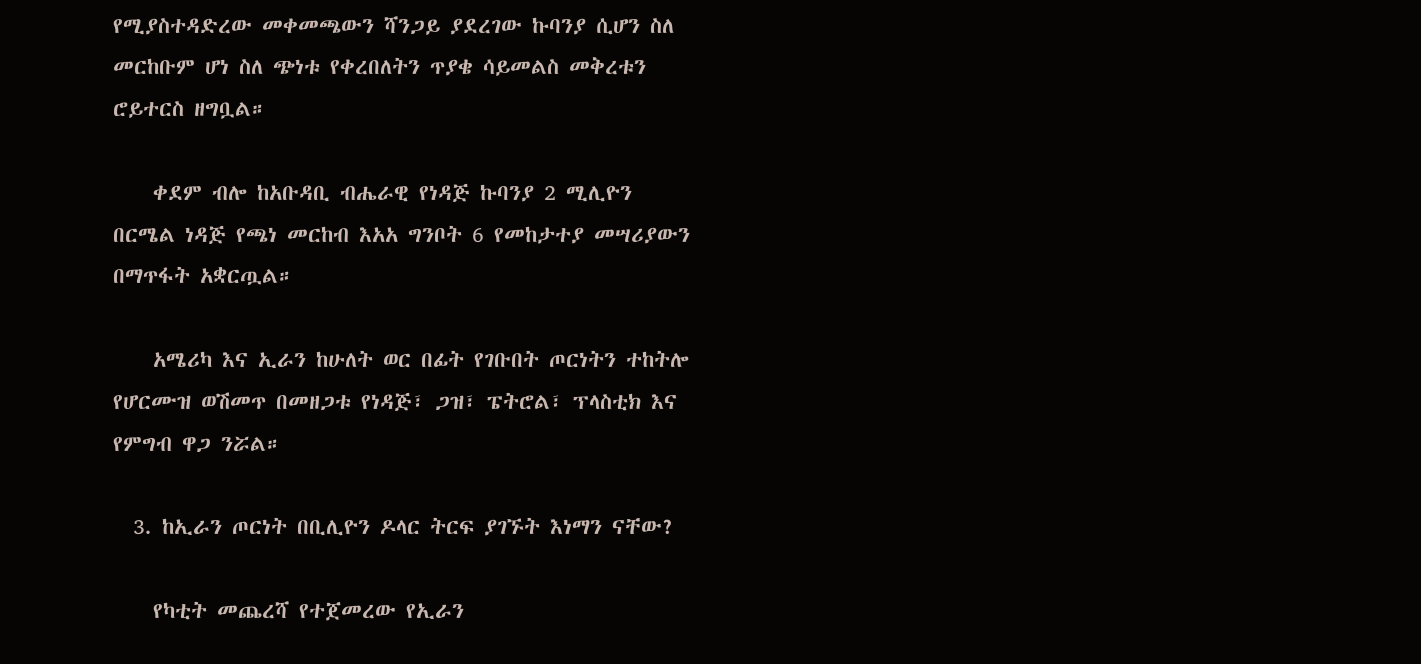የሚያስተዳድረው መቀመጫውን ሻንጋይ ያደረገው ኩባንያ ሲሆን ስለ መርከቡም ሆነ ስለ ጭነቱ የቀረበለትን ጥያቄ ሳይመልስ መቅረቱን ሮይተርስ ዘግቧል።

    ቀደም ብሎ ከአቡዳቢ ብሔራዊ የነዳጅ ኩባንያ 2 ሚሊዮን በርሜል ነዳጅ የጫነ መርከብ እአአ ግንቦት 6 የመከታተያ መሣሪያውን በማጥፋት አቋርጧል።

    አሜሪካ እና ኢራን ከሁለት ወር በፊት የገቡበት ጦርነትን ተከትሎ የሆርሙዝ ወሽመጥ በመዘጋቱ የነዳጅ፣ ጋዝ፣ ፔትሮል፣ ፕላስቲክ እና የምግብ ዋጋ ንሯል።

  3. ከኢራን ጦርነት በቢሊዮን ዶላር ትርፍ ያገኙት እነማን ናቸው?

    የካቲት መጨረሻ የተጀመረው የኢራን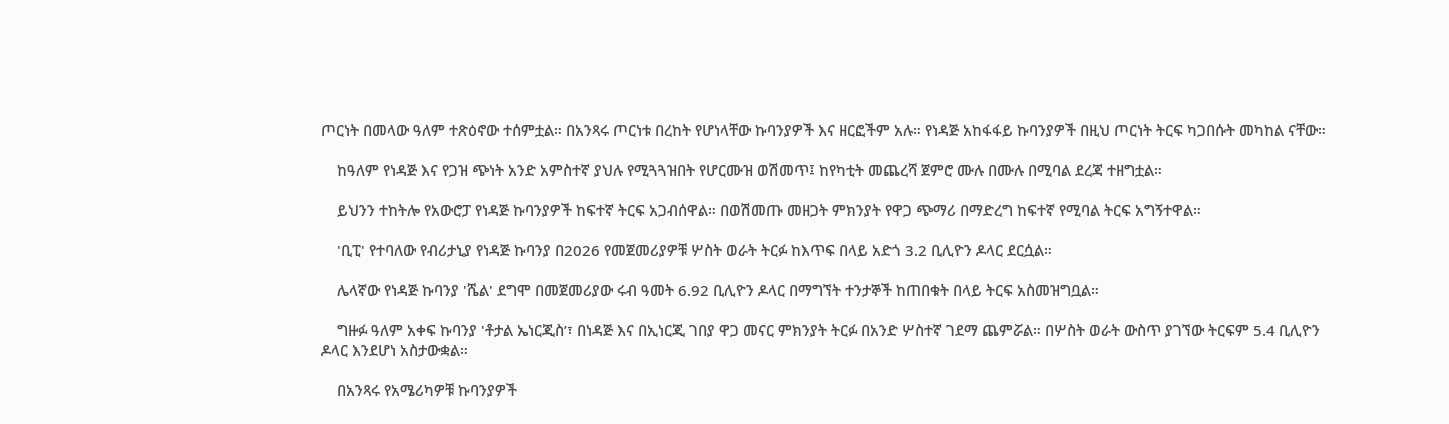ጦርነት በመላው ዓለም ተጽዕኖው ተሰምቷል። በአንጻሩ ጦርነቱ በረከት የሆነላቸው ኩባንያዎች እና ዘርፎችም አሉ። የነዳጅ አከፋፋይ ኩባንያዎች በዚህ ጦርነት ትርፍ ካጋበሱት መካከል ናቸው።

    ከዓለም የነዳጅ እና የጋዝ ጭነት አንድ አምስተኛ ያህሉ የሚጓጓዝበት የሆርሙዝ ወሽመጥ፤ ከየካቲት መጨረሻ ጀምሮ ሙሉ በሙሉ በሚባል ደረጃ ተዘግቷል።

    ይህንን ተከትሎ የአውሮፓ የነዳጅ ኩባንያዎች ከፍተኛ ትርፍ አጋብሰዋል። በወሽመጡ መዘጋት ምክንያት የዋጋ ጭማሪ በማድረግ ከፍተኛ የሚባል ትርፍ አግኝተዋል።

    'ቢፒ' የተባለው የብሪታኒያ የነዳጅ ኩባንያ በ2026 የመጀመሪያዎቹ ሦስት ወራት ትርፉ ከእጥፍ በላይ አድጎ 3.2 ቢሊዮን ዶላር ደርሷል።

    ሌላኛው የነዳጅ ኩባንያ 'ሼል' ደግሞ በመጀመሪያው ሩብ ዓመት 6.92 ቢሊዮን ዶላር በማግኘት ተንታኞች ከጠበቁት በላይ ትርፍ አስመዝግቧል።

    ግዙፉ ዓለም አቀፍ ኩባንያ 'ቶታል ኤነርጂስ’፣ በነዳጅ እና በኢነርጂ ገበያ ዋጋ መናር ምክንያት ትርፉ በአንድ ሦስተኛ ገደማ ጨምሯል። በሦስት ወራት ውስጥ ያገኘው ትርፍም 5.4 ቢሊዮን ዶላር እንደሆነ አስታውቋል።

    በአንጻሩ የአሜሪካዎቹ ኩባንያዎች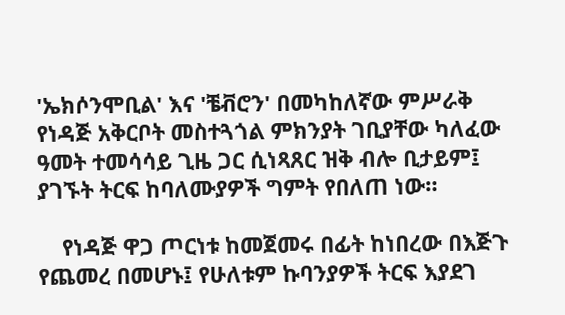'ኤክሶንሞቢል' እና 'ቼቭሮን' በመካከለኛው ምሥራቅ የነዳጅ አቅርቦት መስተጓጎል ምክንያት ገቢያቸው ካለፈው ዓመት ተመሳሳይ ጊዜ ጋር ሲነጻጸር ዝቅ ብሎ ቢታይም፤ ያገኙት ትርፍ ከባለሙያዎች ግምት የበለጠ ነው።

    የነዳጅ ዋጋ ጦርነቱ ከመጀመሩ በፊት ከነበረው በእጅጉ የጨመረ በመሆኑ፤ የሁለቱም ኩባንያዎች ትርፍ እያደገ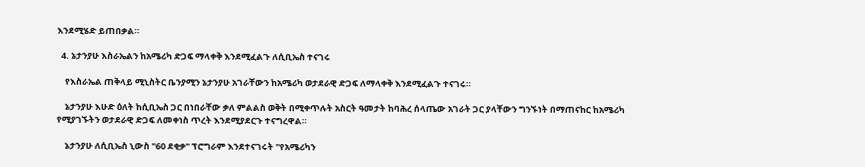እንደሚሄድ ይጠበቃል።

  4. ኔታንያሁ እስራኤልን ከአሜሪካ ድጋፍ ማላቀቅ እንደሚፈልጉ ለሲቢኤስ ተናገሩ

    የእስራኤል ጠቅላይ ሚኒስትር ቤንያሚን ኔታንያሁ አገራቸውን ከአሜሪካ ወታደራዊ ድጋፍ ለማላቀቅ እንደሚፈልጉ ተናገሩ።

    ኔታንያሁ እሁድ ዕለት ከሲቢኤስ ጋር በነበራቸው ቃለ ምልልስ ወቅት በሚቀጥሉት አስርት ዓመታት ከባሕረ ሰላጤው አገራት ጋር ያላቸውን ግንኙነት በማጠናከር ከአሜሪካ የሚያገኙትን ወታደራዊ ድጋፍ ለመቀነስ ጥረት እንደሚያደርጉ ተናግረዋል።

    ኔታንያሁ ለሲቢኤስ ኒውስ "60 ደቂቃ" ፕሮግራም እንደተናገሩት "የአሜሪካን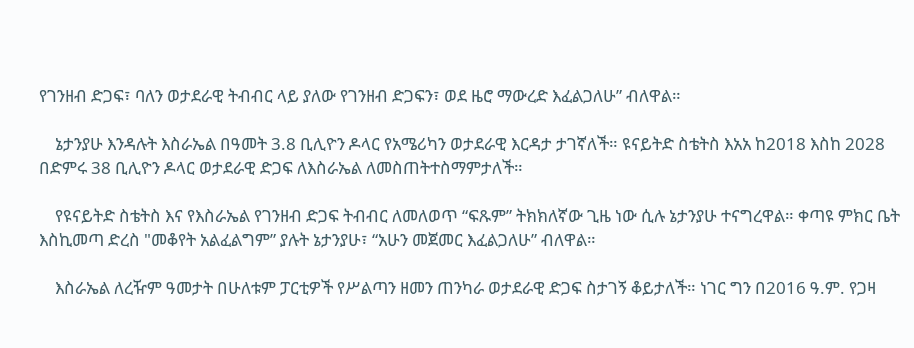የገንዘብ ድጋፍ፣ ባለን ወታደራዊ ትብብር ላይ ያለው የገንዘብ ድጋፍን፣ ወደ ዜሮ ማውረድ እፈልጋለሁ” ብለዋል።

    ኔታንያሁ እንዳሉት እስራኤል በዓመት 3.8 ቢሊዮን ዶላር የአሜሪካን ወታደራዊ እርዳታ ታገኛለች። ዩናይትድ ስቴትስ እአአ ከ2018 እስከ 2028 በድምሩ 38 ቢሊዮን ዶላር ወታደራዊ ድጋፍ ለእስራኤል ለመስጠትተስማምታለች።

    የዩናይትድ ስቴትስ እና የእስራኤል የገንዘብ ድጋፍ ትብብር ለመለወጥ “ፍጹም” ትክክለኛው ጊዜ ነው ሲሉ ኔታንያሁ ተናግረዋል። ቀጣዩ ምክር ቤት እስኪመጣ ድረስ "መቆየት አልፈልግም” ያሉት ኔታንያሁ፣ “አሁን መጀመር እፈልጋለሁ” ብለዋል።

    እስራኤል ለረዥም ዓመታት በሁለቱም ፓርቲዎች የሥልጣን ዘመን ጠንካራ ወታደራዊ ድጋፍ ስታገኝ ቆይታለች። ነገር ግን በ2016 ዓ.ም. የጋዛ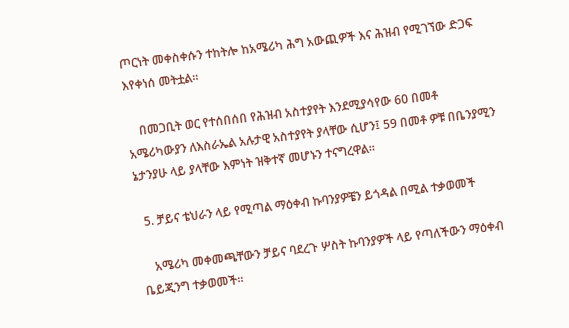ጦርነት መቀስቀሱን ተከትሎ ከአሜሪካ ሕግ አውጪዎች እና ሕዝብ የሚገኘው ድጋፍ እየቀነሰ መትቷል።

    በመጋቢት ወር የተሰበሰበ የሕዝብ አስተያየት እንደሚያሳየው 60 በመቶ አሜሪካውያን ለእስራኤል አሉታዊ አስተያየት ያላቸው ሲሆን፤ 59 በመቶ ዎቹ በቤንያሚን ኔታንያሁ ላይ ያላቸው እምነት ዝቅተኛ መሆኑን ተናግረዋል።

  5. ቻይና ቴህራን ላይ የሚጣል ማዕቀብ ኩባንያዎቼን ይጎዳል በሚል ተቃወመች

    አሜሪካ መቀመጫቸውን ቻይና ባደረጉ ሦስት ኩባንያዎች ላይ የጣለችውን ማዕቀብ ቤይጂንግ ተቃወመች።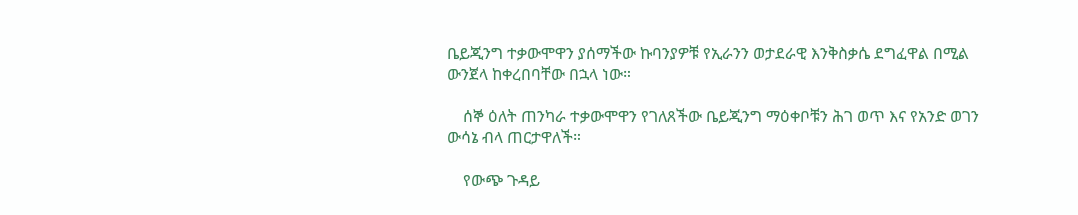ቤይጂንግ ተቃውሞዋን ያሰማችው ኩባንያዎቹ የኢራንን ወታደራዊ እንቅስቃሴ ደግፈዋል በሚል ውንጀላ ከቀረበባቸው በኋላ ነው።

    ሰኞ ዕለት ጠንካራ ተቃውሞዋን የገለጸችው ቤይጂንግ ማዕቀቦቹን ሕገ ወጥ እና የአንድ ወገን ውሳኔ ብላ ጠርታዋለች።

    የውጭ ጉዳይ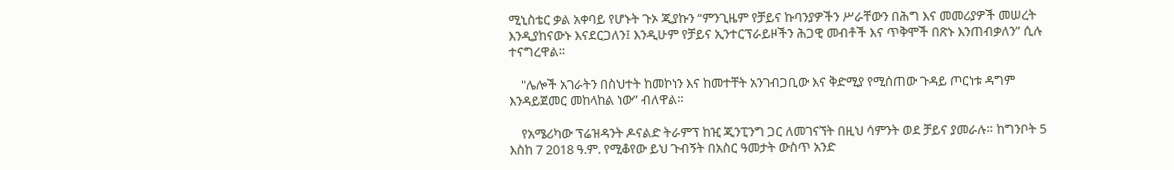ሚኒስቴር ቃል አቀባይ የሆኑት ጉኦ ጂያኩን “ምንጊዜም የቻይና ኩባንያዎችን ሥራቸውን በሕግ እና መመሪያዎች መሠረት እንዲያከናውኑ እናደርጋለን፤ እንዲሁም የቻይና ኢንተርፕራይዞችን ሕጋዊ መብቶች እና ጥቅሞች በጽኑ እንጠብቃለን” ሲሉ ተናግረዋል።

    "ሌሎች አገራትን በስህተት ከመኮነን እና ከመተቸት አንገብጋቢው እና ቅድሚያ የሚሰጠው ጉዳይ ጦርነቱ ዳግም እንዳይጀመር መከላከል ነው” ብለዋል።

    የአሜሪካው ፕሬዝዳንት ዶናልድ ትራምፕ ከዢ ጂንፒንግ ጋር ለመገናኘት በዚህ ሳምንት ወደ ቻይና ያመራሉ። ከግንቦት 5 እስከ 7 2018 ዓ.ም. የሚቆየው ይህ ጉብኝት በአስር ዓመታት ውስጥ አንድ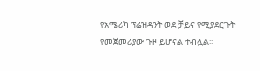የአሜሪካ ፕሬዝዳንት ወደ ቻይና የሚያደርጉት የመጀመሪያው ጉዞ ይሆናል ተብሏል፡፡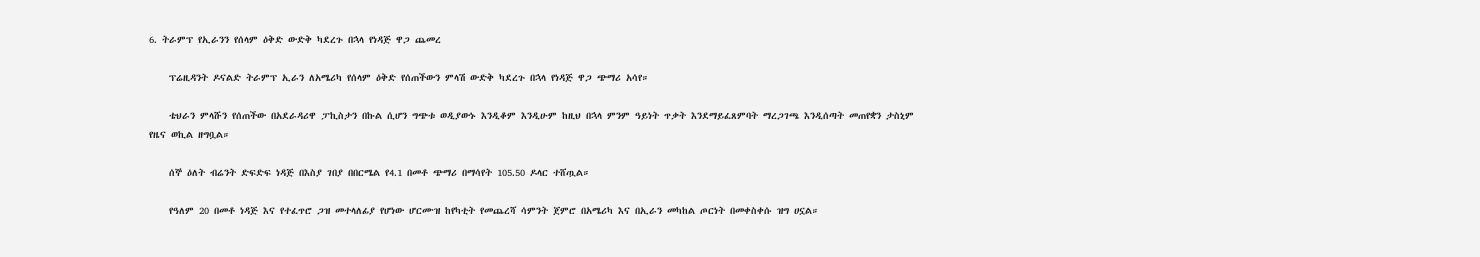6. ትራምፕ የኢራንን የሰላም ዕቅድ ውድቅ ካደረጉ በኋላ የነዳጅ ዋጋ ጨመረ

    ፕሬዚዳንት ዶናልድ ትራምፕ ኢራን ለአሜሪካ የሰላም ዕቅድ የሰጠችውን ምላሽ ውድቅ ካደረጉ በኋላ የነዳጅ ዋጋ ጭማሪ አሳየ።

    ቴህራን ምላሹን የሰጠችው በአደራዳሪዋ ፓኪስታን በኩል ሲሆን ግጭቱ ወዲያውኑ እንዲቆም እንዲሁም ከዚህ በኋላ ምንም ዓይነት ጥቃት እንደማይፈጸምባት ማረጋገጫ እንዲሰጣት መጠየቋን ታስኒም የዜና ወኪል ዘግቧል።

    ሰኞ ዕለት ብሬንት ድፍድፍ ነዳጅ በእስያ ገበያ በበርሜል የ4.1 በመቶ ጭማሪ በማሳየት 105.50 ዶላር ተሸጧል።

    የዓለም 20 በመቶ ነዳጅ እና የተፈጥሮ ጋዝ መተላለፊያ የሆነው ሆርሙዝ ከየካቲት የመጨረሻ ሳምንት ጀምሮ በአሜሪካ እና በኢራን መካከል ጦርነት በመቀስቀሱ ዝግ ሀኗል።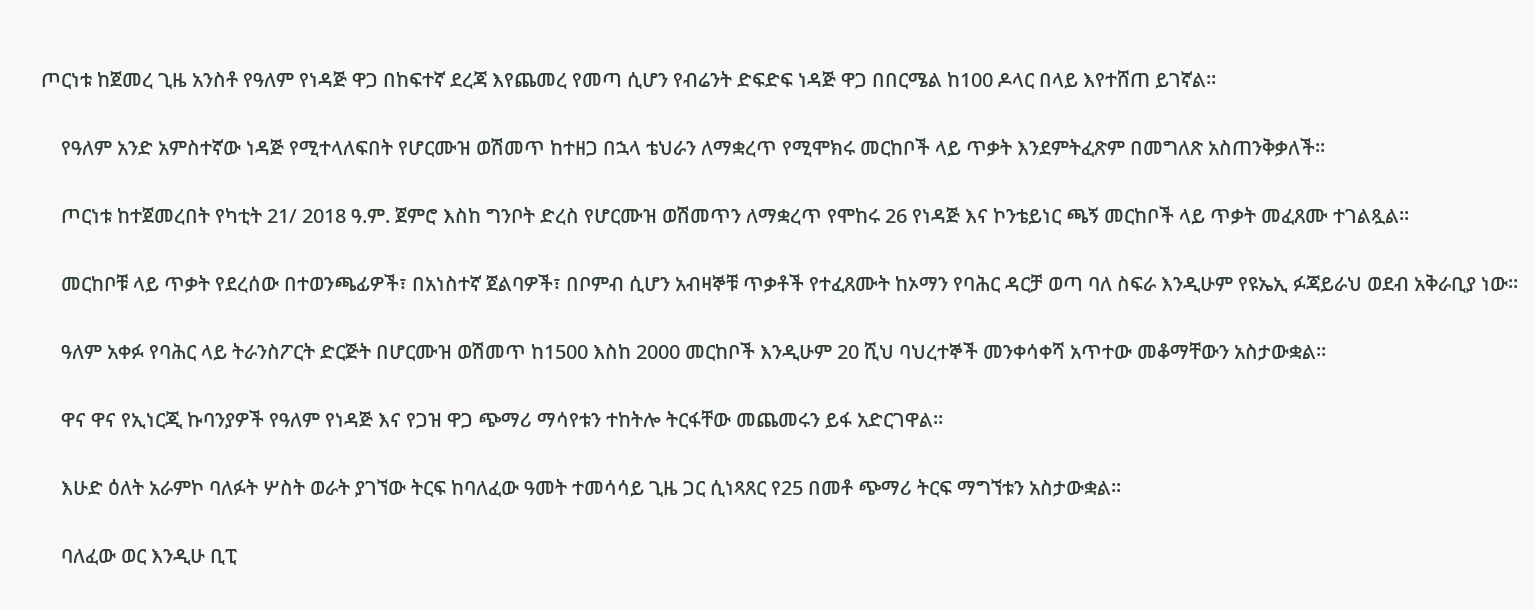ጦርነቱ ከጀመረ ጊዜ አንስቶ የዓለም የነዳጅ ዋጋ በከፍተኛ ደረጃ እየጨመረ የመጣ ሲሆን የብሬንት ድፍድፍ ነዳጅ ዋጋ በበርሜል ከ100 ዶላር በላይ እየተሸጠ ይገኛል።

    የዓለም አንድ አምስተኛው ነዳጅ የሚተላለፍበት የሆርሙዝ ወሽመጥ ከተዘጋ በኋላ ቴህራን ለማቋረጥ የሚሞክሩ መርከቦች ላይ ጥቃት እንደምትፈጽም በመግለጽ አስጠንቅቃለች።

    ጦርነቱ ከተጀመረበት የካቲት 21/ 2018 ዓ.ም. ጀምሮ እስከ ግንቦት ድረስ የሆርሙዝ ወሽመጥን ለማቋረጥ የሞከሩ 26 የነዳጅ እና ኮንቴይነር ጫኝ መርከቦች ላይ ጥቃት መፈጸሙ ተገልጿል።

    መርከቦቹ ላይ ጥቃት የደረሰው በተወንጫፊዎች፣ በአነስተኛ ጀልባዎች፣ በቦምብ ሲሆን አብዛኞቹ ጥቃቶች የተፈጸሙት ከኦማን የባሕር ዳርቻ ወጣ ባለ ስፍራ እንዲሁም የዩኤኢ ፉጃይራህ ወደብ አቅራቢያ ነው።

    ዓለም አቀፉ የባሕር ላይ ትራንስፖርት ድርጅት በሆርሙዝ ወሽመጥ ከ1500 እስከ 2000 መርከቦች እንዲሁም 20 ሺህ ባህረተኞች መንቀሳቀሻ አጥተው መቆማቸውን አስታውቋል።

    ዋና ዋና የኢነርጂ ኩባንያዎች የዓለም የነዳጅ እና የጋዝ ዋጋ ጭማሪ ማሳየቱን ተከትሎ ትርፋቸው መጨመሩን ይፋ አድርገዋል።

    እሁድ ዕለት አራምኮ ባለፉት ሦስት ወራት ያገኘው ትርፍ ከባለፈው ዓመት ተመሳሳይ ጊዜ ጋር ሲነጻጸር የ25 በመቶ ጭማሪ ትርፍ ማግኘቱን አስታውቋል።

    ባለፈው ወር እንዲሁ ቢፒ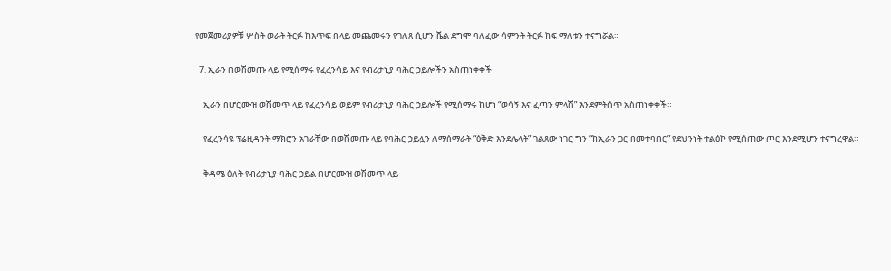የመጀመሪያዎቹ ሦስት ወራት ትርፉ ከእጥፍ በላይ መጨመሩን የገለጸ ሲሆን ሼል ደግሞ ባለፈው ሳምንት ትርፉ ከፍ ማለቱን ተናግሯል።

  7. ኢራን በወሽመጡ ላይ የሚሰማሩ የፈረንሳይ እና የብሪታኒያ ባሕር ኃይሎችን አስጠነቀቀች

    ኢራን በሆርሙዝ ወሽመጥ ላይ የፈረንሳይ ወይም የብሪታኒያ ባሕር ኃይሎች የሚሰማሩ ከሆነ “ወሳኝ እና ፈጣን ምላሽ” እንደምትሰጥ አስጠነቀቀች።

    የፈረንሳዩ ፕሬዚዳንት ማክሮን አገራቸው በወሽመጡ ላይ የባሕር ኃይሏን ለማሰማራት “ዕቅድ እንደሌላት” ገልጸው ነገር ግን “ከኢራን ጋር በመተባበር” የደህንነት ተልዕኮ የሚሰጠው ጦር እንደሚሆን ተናግረዋል።

    ቅዳሜ ዕለት የብሪታኒያ ባሕር ኃይል በሆርሙዝ ወሽመጥ ላይ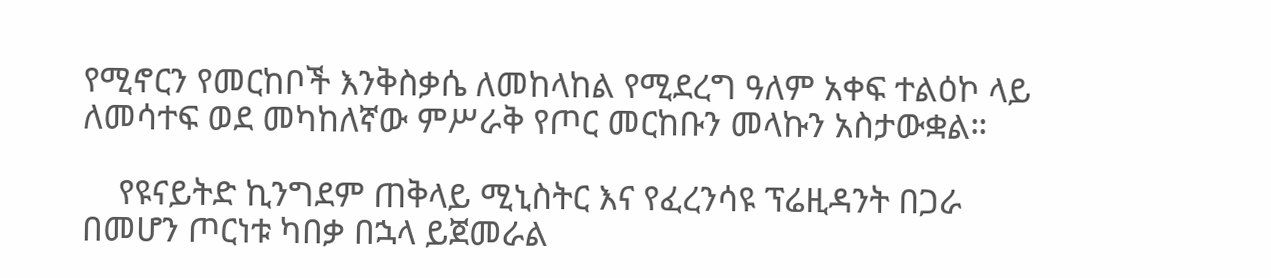የሚኖርን የመርከቦች እንቅስቃሴ ለመከላከል የሚደረግ ዓለም አቀፍ ተልዕኮ ላይ ለመሳተፍ ወደ መካከለኛው ምሥራቅ የጦር መርከቡን መላኩን አስታውቋል።

    የዩናይትድ ኪንግደም ጠቅላይ ሚኒስትር እና የፈረንሳዩ ፕሬዚዳንት በጋራ በመሆን ጦርነቱ ካበቃ በኋላ ይጀመራል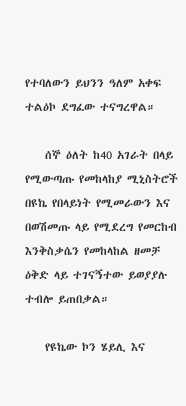የተባለውን ይህንን ዓለም አቀፍ ተልዕኮ ደግፈው ተናግረዋል።

    ሰኞ ዕለት ከ40 አገራት በላይ የሚውጣጡ የመከላከያ ሚኒስትሮች በዩኬ የበላይነት የሚመራውን እና በወሽመጡ ላይ የሚደረግ የመርከብ እንቅስቃሴን የመከላከል ዘመቻ ዕቅድ ላይ ተገናኝተው ይወያያሉ ተብሎ ይጠበቃል።

    የዩኬው ኮን ሄይሊ እና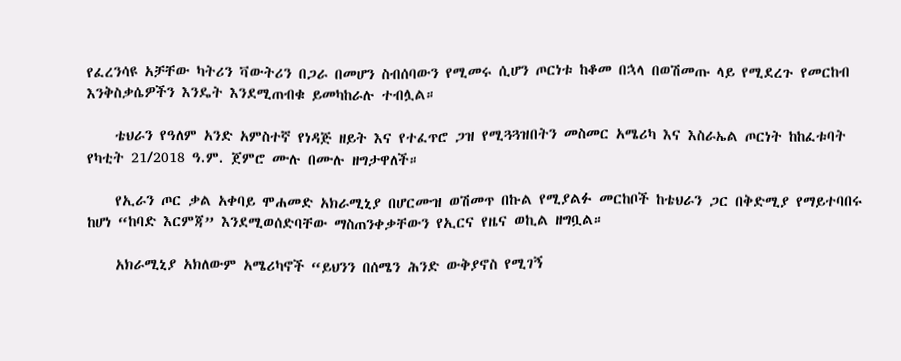የፈረንሳዩ አቻቸው ካትሪን ቫውትሪን በጋራ በመሆን ስብሰባውን የሚመሩ ሲሆን ጦርነቱ ከቆመ በኋላ በወሽመጡ ላይ የሚደረጉ የመርከብ እንቅስቃሴዎችን እንዴት እንደሚጠብቁ ይመካከራሉ ተብሏል።

    ቴህራን የዓለም አንድ አምስተኛ የነዳጅ ዘይት እና የተፈጥሮ ጋዝ የሚጓጓዝበትን መስመር አሜሪካ እና እስራኤል ጦርነት ከከፈቱባት የካቲት 21/2018 ዓ.ም. ጀምሮ ሙሉ በሙሉ ዘግታዋለች።

    የኢራን ጦር ቃል አቀባይ ሞሐመድ አክራሚኒያ በሆርሙዝ ወሽመጥ በኩል የሚያልፉ መርከቦች ከቴህራን ጋር በቅድሚያ የማይተባበሩ ከሆነ “ከባድ እርምጃ” እንደሚወሰድባቸው ማስጠንቀቃቸውን የኢርና የዜና ወኪል ዘግቧል።

    አክራሚኒያ አክለውም አሜሪካኖች “ይህንን በሰሜን ሕንድ ውቅያኖስ የሚገኝ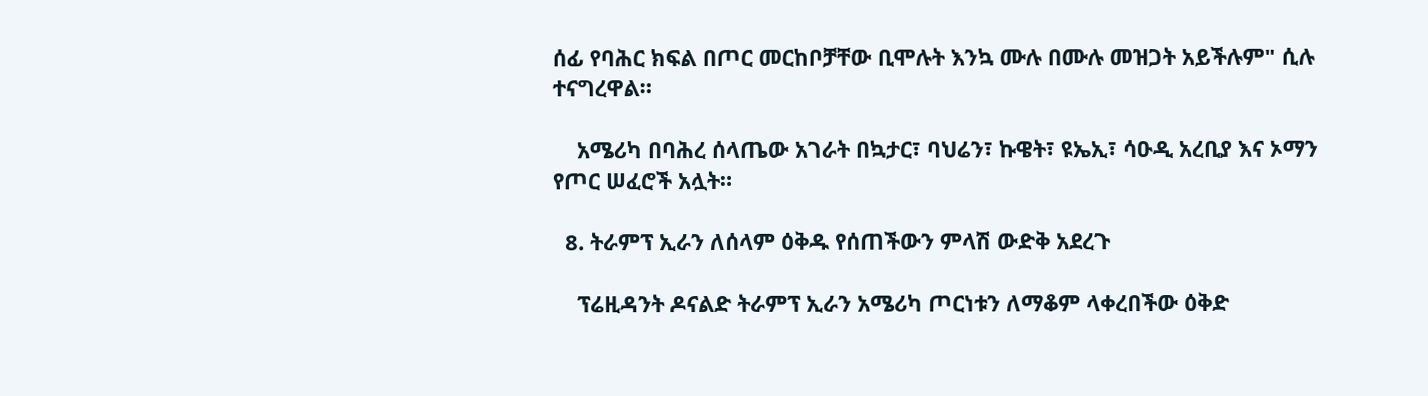ሰፊ የባሕር ክፍል በጦር መርከቦቻቸው ቢሞሉት እንኳ ሙሉ በሙሉ መዝጋት አይችሉም" ሲሉ ተናግረዋል።

    አሜሪካ በባሕረ ሰላጤው አገራት በኳታር፣ ባህሬን፣ ኩዌት፣ ዩኤኢ፣ ሳዑዲ አረቢያ እና ኦማን የጦር ሠፈሮች አሏት።

  8. ትራምፕ ኢራን ለሰላም ዕቅዱ የሰጠችውን ምላሽ ውድቅ አደረጉ

    ፕሬዚዳንት ዶናልድ ትራምፕ ኢራን አሜሪካ ጦርነቱን ለማቆም ላቀረበችው ዕቅድ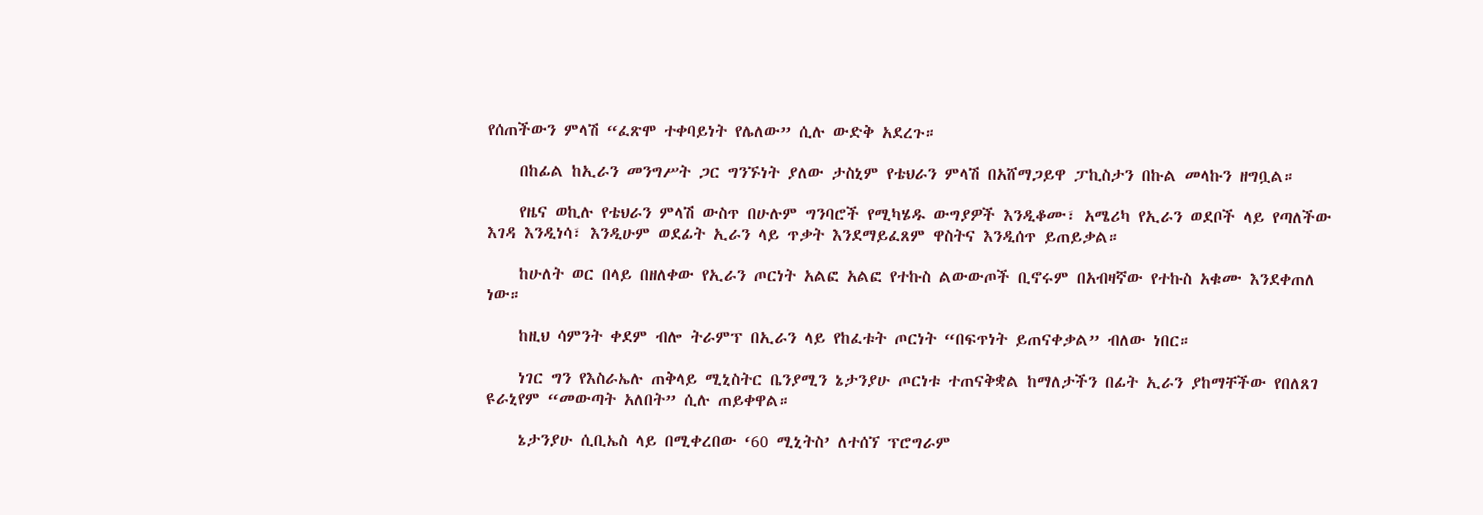የሰጠችውን ምላሽ “ፈጽሞ ተቀባይነት የሌለው” ሲሉ ውድቅ አደረጉ።

    በከፊል ከኢራን መንግሥት ጋር ግንኙነት ያለው ታስኒም የቴህራን ምላሽ በአሸማጋይዋ ፓኪስታን በኩል መላኩን ዘግቧል።

    የዜና ወኪሉ የቴህራን ምላሽ ውስጥ በሁሉም ግንባሮች የሚካሄዱ ውግያዎች እንዲቆሙ፣ አሜሪካ የኢራን ወደቦች ላይ የጣለችው እገዳ እንዲነሳ፣ እንዲሁም ወደፊት ኢራን ላይ ጥቃት እንደማይፈጸም ዋስትና እንዲሰጥ ይጠይቃል።

    ከሁለት ወር በላይ በዘለቀው የኢራን ጦርነት አልፎ አልፎ የተኩስ ልውውጦች ቢኖሩም በአብዛኛው የተኩስ አቁሙ እንደቀጠለ ነው።

    ከዚህ ሳምንት ቀደም ብሎ ትራምፕ በኢራን ላይ የከፈቱት ጦርነት “በፍጥነት ይጠናቀቃል” ብለው ነበር።

    ነገር ግን የእስራኤሉ ጠቅላይ ሚኒስትር ቤንያሚን ኔታንያሁ ጦርነቱ ተጠናቅቋል ከማለታችን በፊት ኢራን ያከማቸችው የበለጸገ ዩራኒየም “መውጣት አለበት” ሲሉ ጠይቀዋል።

    ኔታንያሁ ሲቢኤስ ላይ በሚቀረበው ‘60 ሚኒትስ’ ለተሰኘ ፕሮግራም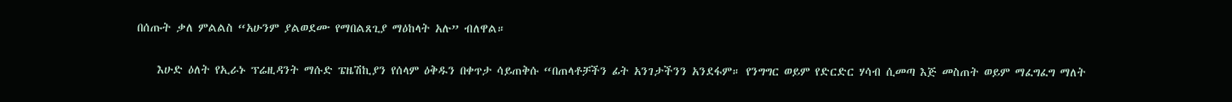በሰጡት ቃለ ምልልስ “አሁንም ያልወደሙ የማበልጸጊያ ማዕከላት አሉ” ብለዋል።

    እሁድ ዕለት የኢራኑ ፕሬዚዳንት ማሱድ ፔዜሽኪያን የሰላም ዕቅዱን በቀጥታ ሳይጠቅሱ “በጠላቶቻችን ፊት አንገታችንን አንደፋም። የንግግር ወይም የድርድር ሃሳብ ሲመጣ እጅ መስጠት ወይም ማፈግፈግ ማለት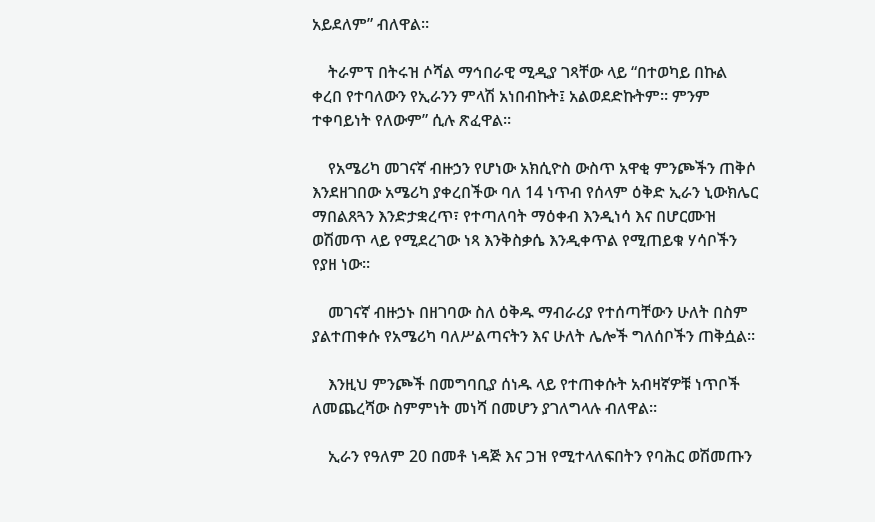አይደለም” ብለዋል።

    ትራምፕ በትሩዝ ሶሻል ማኅበራዊ ሚዲያ ገጻቸው ላይ “በተወካይ በኩል ቀረበ የተባለውን የኢራንን ምላሽ አነበብኩት፤ አልወደድኩትም። ምንም ተቀባይነት የለውም” ሲሉ ጽፈዋል።

    የአሜሪካ መገናኛ ብዙኃን የሆነው አክሲዮስ ውስጥ አዋቂ ምንጮችን ጠቅሶ እንደዘገበው አሜሪካ ያቀረበችው ባለ 14 ነጥብ የሰላም ዕቅድ ኢራን ኒውክሌር ማበልጸጓን እንድታቋረጥ፣ የተጣለባት ማዕቀብ እንዲነሳ እና በሆርሙዝ ወሽመጥ ላይ የሚደረገው ነጻ እንቅስቃሴ እንዲቀጥል የሚጠይቁ ሃሳቦችን የያዘ ነው።

    መገናኛ ብዙኃኑ በዘገባው ስለ ዕቅዱ ማብራሪያ የተሰጣቸውን ሁለት በስም ያልተጠቀሱ የአሜሪካ ባለሥልጣናትን እና ሁለት ሌሎች ግለሰቦችን ጠቅሷል።

    እንዚህ ምንጮች በመግባቢያ ሰነዱ ላይ የተጠቀሱት አብዛኛዎቹ ነጥቦች ለመጨረሻው ስምምነት መነሻ በመሆን ያገለግላሉ ብለዋል።

    ኢራን የዓለም 20 በመቶ ነዳጅ እና ጋዝ የሚተላለፍበትን የባሕር ወሽመጡን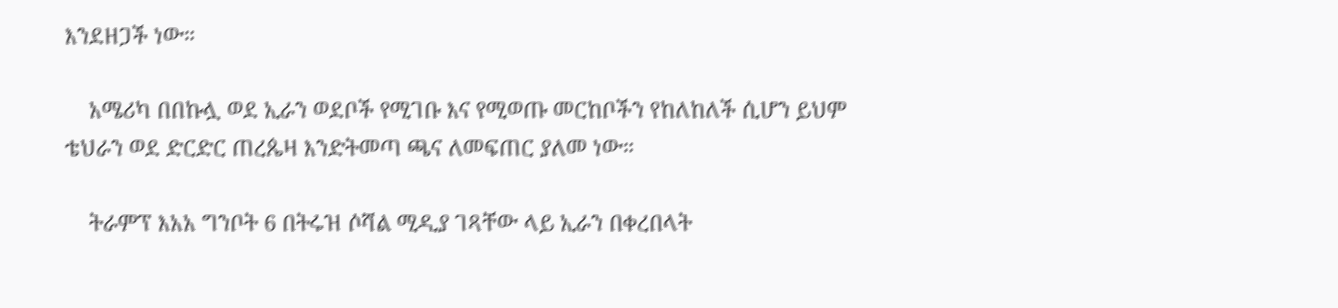እንደዘጋች ነው።

    አሜሪካ በበኩሏ ወደ ኢራን ወደቦች የሚገቡ እና የሚወጡ መርከቦችን የከለከለች ሲሆን ይህም ቴህራን ወደ ድርድር ጠረጴዛ እንድትመጣ ጫና ለመፍጠር ያለመ ነው።

    ትራምፕ እአአ ግንቦት 6 በትሩዝ ሶሻል ሚዲያ ገጻቸው ላይ ኢራን በቀረበላት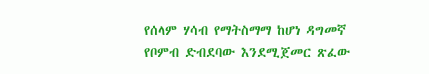የሰላም ሃሳብ የማትስማማ ከሆነ ዳግመኛ የቦምብ ድብደባው እንደሚጀመር ጽፈው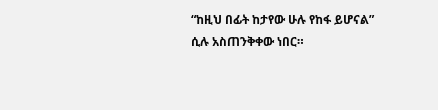“ከዚህ በፊት ከታየው ሁሉ የከፋ ይሆናል” ሲሉ አስጠንቅቀው ነበር።